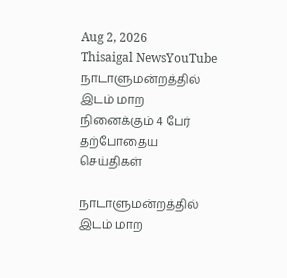Aug 2, 2026
Thisaigal NewsYouTube
நாடாளுமன்றத்தில் இடம் மாற நினைக்கும் 4 பேர்
தற்போதைய செய்திகள்

நாடாளுமன்றத்தில் இடம் மாற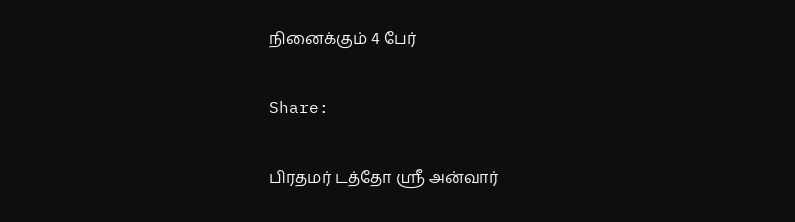நினைக்கும் 4 பேர்

Share:

பிரதமர் டத்தோ ஶ்ரீ அன்வார்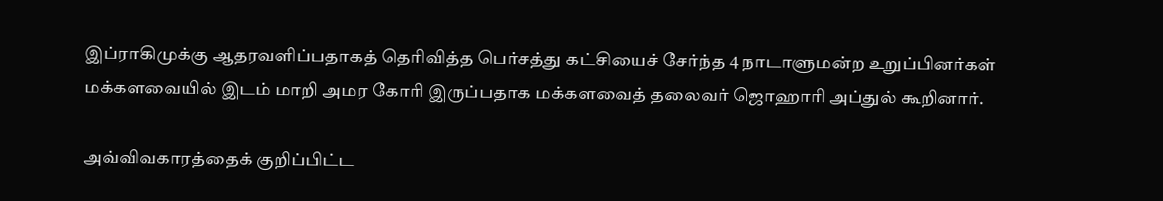இப்ராகிமுக்கு ஆதரவளிப்பதாகத் தெரிவித்த பெர்சத்து கட்சியைச் சேர்ந்த 4 நாடாளுமன்ற உறுப்பினர்கள் மக்களவையில் இடம் மாறி அமர கோரி இருப்பதாக மக்களவைத் தலைவர் ஜொஹாரி அப்துல் கூறினார்.

அவ்விவகாரத்தைக் குறிப்பிட்ட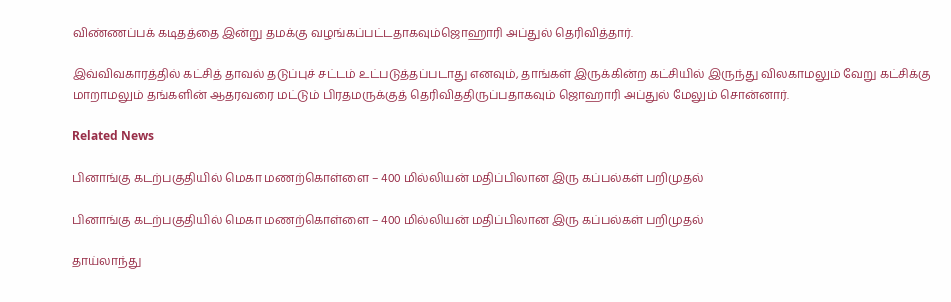விண்ணப்பக் கடிதத்தை இன்று தமக்கு வழங்கப்பட்டதாகவும்ஜொஹாரி அப்துல் தெரிவித்தார்.

இவ்விவகாரத்தில் கட்சித் தாவல் தடுப்புச் சட்டம் உட்படுத்தப்படாது எனவும், தாங்கள் இருக்கின்ற கட்சியில் இருந்து விலகாமலும் வேறு கட்சிக்கு மாறாமலும் தங்களின் ஆதரவரை மட்டும் பிரதமருக்குத் தெரிவிததிருப்பதாகவும் ஜொஹாரி அப்துல் மேலும் சொன்னார்.

Related News

பினாங்கு கடற்பகுதியில் மெகா மணற்கொள்ளை – 400 மில்லியன் மதிப்பிலான இரு கப்பல்கள் பறிமுதல்

பினாங்கு கடற்பகுதியில் மெகா மணற்கொள்ளை – 400 மில்லியன் மதிப்பிலான இரு கப்பல்கள் பறிமுதல்

தாய்லாந்து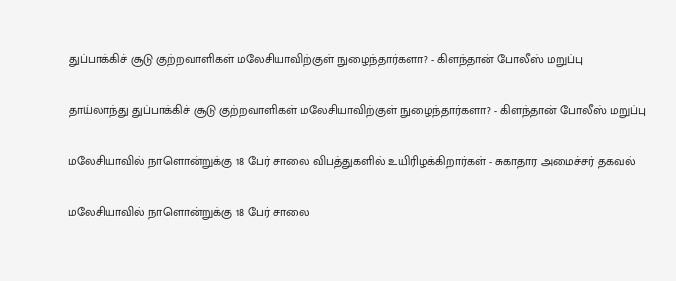துப்பாக்கிச் சூடு குற்றவாளிகள் மலேசியாவிற்குள் நுழைந்தார்களா? - கிளந்தான் போலீஸ் மறுப்பு

தாய்லாந்து துப்பாக்கிச் சூடு குற்றவாளிகள் மலேசியாவிற்குள் நுழைந்தார்களா? - கிளந்தான் போலீஸ் மறுப்பு

மலேசியாவில் நாளொன்றுக்கு 18 பேர் சாலை விபத்துகளில் உயிரிழக்கிறார்கள் - சுகாதார அமைச்சர் தகவல்

மலேசியாவில் நாளொன்றுக்கு 18 பேர் சாலை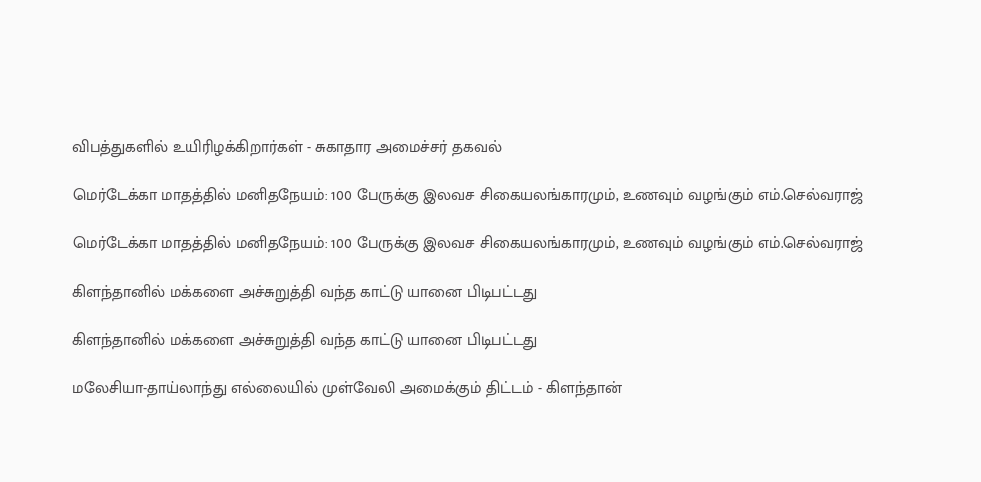விபத்துகளில் உயிரிழக்கிறார்கள் - சுகாதார அமைச்சர் தகவல்

மெர்டேக்கா மாதத்தில் மனிதநேயம்: 100 பேருக்கு இலவச சிகையலங்காரமும், உணவும் வழங்கும் எம்.செல்வராஜ்

மெர்டேக்கா மாதத்தில் மனிதநேயம்: 100 பேருக்கு இலவச சிகையலங்காரமும், உணவும் வழங்கும் எம்.செல்வராஜ்

கிளந்தானில் மக்களை அச்சுறுத்தி வந்த காட்டு யானை பிடிபட்டது

கிளந்தானில் மக்களை அச்சுறுத்தி வந்த காட்டு யானை பிடிபட்டது

மலேசியா-தாய்லாந்து எல்லையில் முள்வேலி அமைக்கும் திட்டம் - கிளந்தான்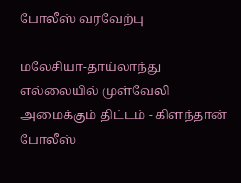போலீஸ் வரவேற்பு

மலேசியா-தாய்லாந்து எல்லையில் முள்வேலி அமைக்கும் திட்டம் - கிளந்தான் போலீஸ்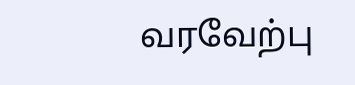வரவேற்பு